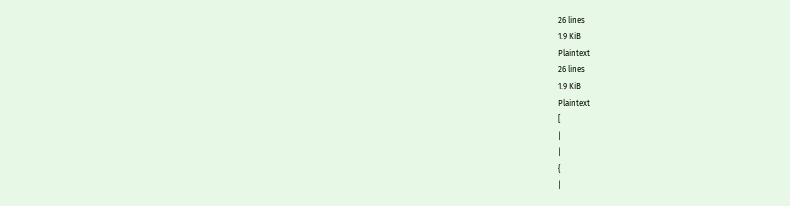26 lines
1.9 KiB
Plaintext
26 lines
1.9 KiB
Plaintext
[
|
|
{
|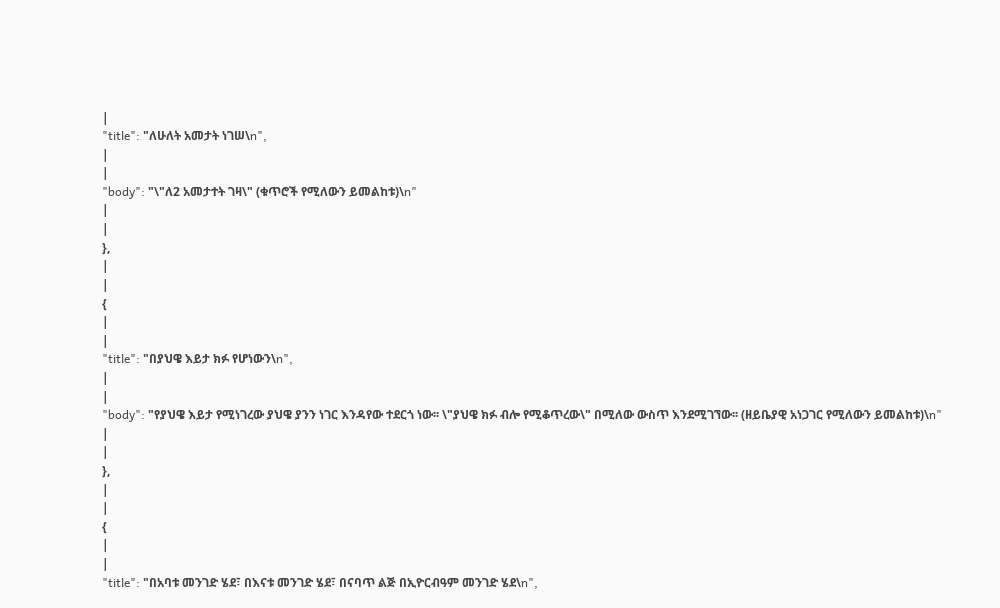|
"title": "ለሁለት አመታት ነገሠ\n",
|
|
"body": "\"ለ2 አመታተት ገዛ\" (ቁጥሮች የሚለውን ይመልከቱ)\n"
|
|
},
|
|
{
|
|
"title": "በያህዌ እይታ ክፉ የሆነውን\n",
|
|
"body": "የያህዌ እይታ የሚነገረው ያህዌ ያንን ነገር እንዳየው ተደርጎ ነው፡፡ \"ያህዌ ክፉ ብሎ የሚቆጥረው\" በሚለው ውስጥ እንደሚገኘው፡፡ (ዘይቤያዊ አነጋገር የሚለውን ይመልከቱ)\n"
|
|
},
|
|
{
|
|
"title": "በአባቱ መንገድ ሄደ፣ በእናቱ መንገድ ሄደ፣ በናባጥ ልጅ በኢዮርብዓም መንገድ ሄደ\n",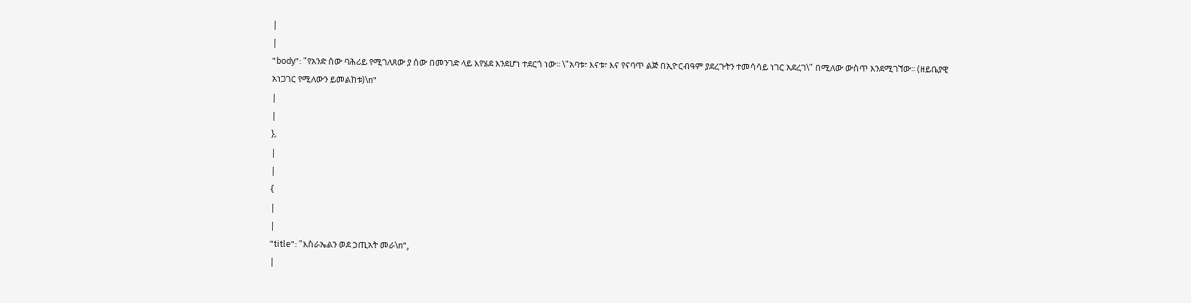|
|
"body": "የአንድ ሰው ባሕሪይ የሚገለጸው ያ ሰው በመንገድ ላይ እየሄደ እንደሆነ ተደርጎ ነው፡፡ \"አባቱ፣ እናቱ፣ እና የናባጥ ልጅ በኢዮርብዓም ያደረጉትን ተመሳሳይ ነገር አደረገ\" በሚለው ውስጥ እንደሚገኘው፡፡ (ዘይቤያዊ አነጋገር የሚለውን ይመልከቱ)\n"
|
|
},
|
|
{
|
|
"title": "እስራኤልን ወደ ኃጢአት መራ\n",
|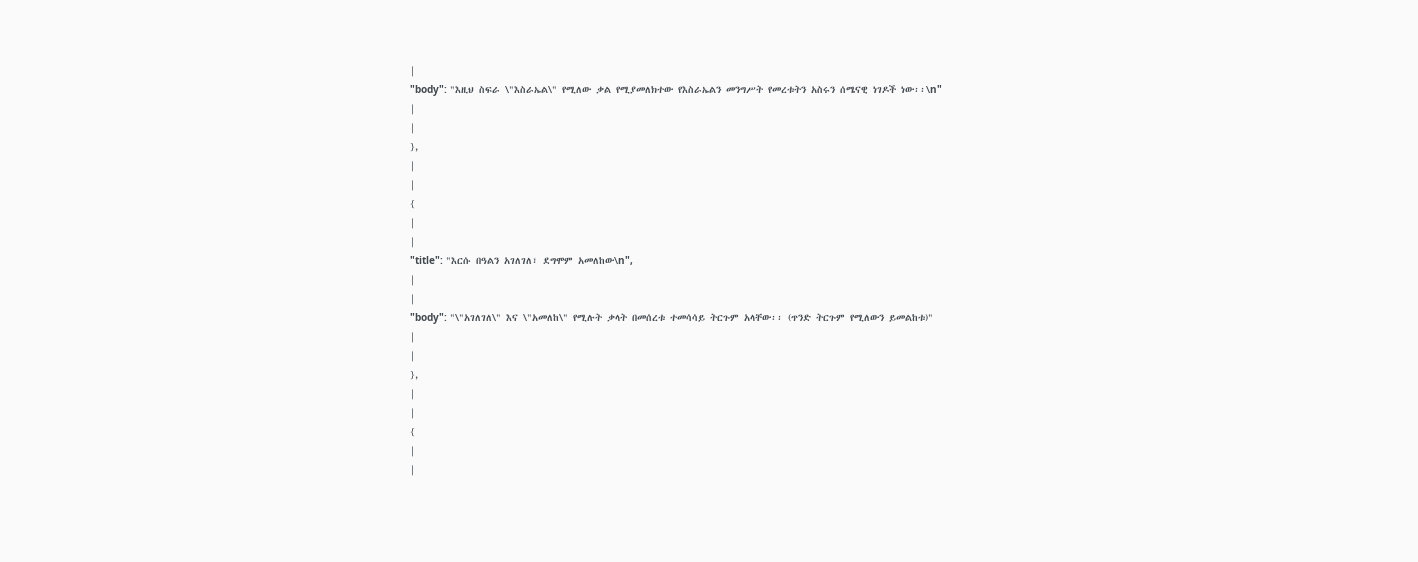|
"body": "እዚህ ስፍራ \"እስራኤል\" የሚለው ቃል የሚያመለክተው የእስራኤልን መንግሥት የመረቱትን አስሩን ሰሜናዊ ነገዶች ነው፡፡\n"
|
|
},
|
|
{
|
|
"title": "እርሱ በዓልን አገለገለ፣ ደግሞም አመለከው\n",
|
|
"body": "\"አገለገለ\" እና \"አመለከ\" የሚሉት ቃላት በመሰረቱ ተመሳሳይ ትርጉም አላቸው፡፡ (ጥንድ ትርጉም የሚለውን ይመልከቱ)"
|
|
},
|
|
{
|
|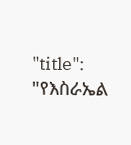"title": "የእስራኤል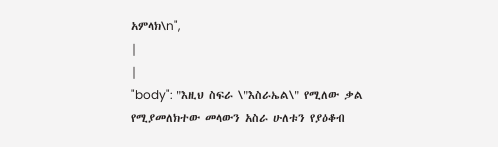አምላክ\n",
|
|
"body": "እዚህ ስፍራ \"እስራኤል\" የሚለው ቃል የሚያመለክተው መላውን አስራ ሁለቱን የያዕቆብ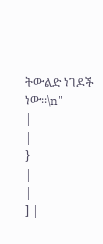ትውልድ ነገዶች ነው፡፡\n"
|
|
}
|
|
] |